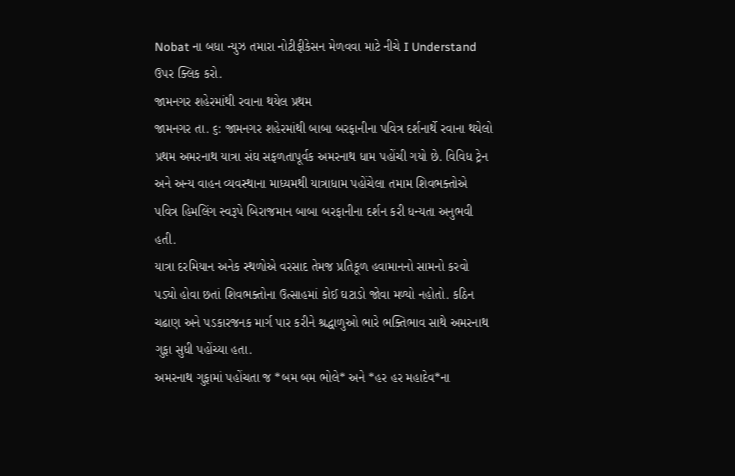Nobat ના બધા ન્યુઝ તમારા નોટીફીકેસન મેળવવા માટે નીચે I Understand ઉપર ક્લિક કરો.
જામનગર શહેરમાંથી રવાના થયેલ પ્રથમ
જામનગર તા. ૬: જામનગર શહેરમાંથી બાબા બરફાનીના પવિત્ર દર્શનાર્થે રવાના થયેલો પ્રથમ અમરનાથ યાત્રા સંઘ સફળતાપૂર્વક અમરનાથ ધામ પહોંચી ગયો છે. વિવિધ ટ્રેન અને અન્ય વાહન વ્યવસ્થાના માધ્યમથી યાત્રાધામ પહોંચેલા તમામ શિવભક્તોએ પવિત્ર હિમલિંગ સ્વરૂપે બિરાજમાન બાબા બરફાનીના દર્શન કરી ધન્યતા અનુભવી હતી.
યાત્રા દરમિયાન અનેક સ્થળોએ વરસાદ તેમજ પ્રતિકૂળ હવામાનનો સામનો કરવો પડ્યો હોવા છતાં શિવભક્તોના ઉત્સાહમાં કોઈ ઘટાડો જોવા મળ્યો નહોતો. કઠિન ચઢાણ અને પડકારજનક માર્ગ પાર કરીને શ્રદ્ધાળુઓ ભારે ભક્તિભાવ સાથે અમરનાથ ગુફા સુધી પહોંચ્યા હતા.
અમરનાથ ગુફામાં પહોંચતા જ *બમ બમ ભોલે* અને *હર હર મહાદેવ*ના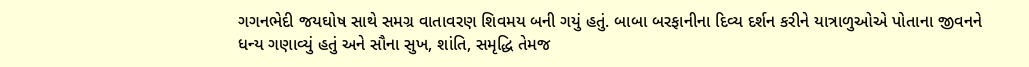ગગનભેદી જયઘોષ સાથે સમગ્ર વાતાવરણ શિવમય બની ગયું હતું. બાબા બરફાનીના દિવ્ય દર્શન કરીને યાત્રાળુઓએ પોતાના જીવનને ધન્ય ગણાવ્યું હતું અને સૌના સુખ, શાંતિ, સમૃદ્ધિ તેમજ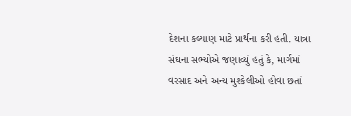દેશના કલ્યાણ માટે પ્રાર્થના કરી હતી. યાત્રા સંઘના સભ્યોએ જણાવ્યું હતું કે, માર્ગમાં વરસાદ અને અન્ય મુશ્કેલીઓ હોવા છતાં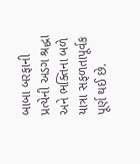બાબા બરફાની પ્રત્યેની અડગ શ્રદ્ધા અને ભક્તિના બળે યાત્રા સફળતાપૂર્વક પૂર્ણ થઈ છે.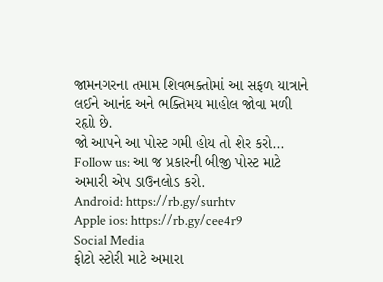જામનગરના તમામ શિવભક્તોમાં આ સફળ યાત્રાને લઈને આનંદ અને ભક્તિમય માહોલ જોવા મળી રહૃાો છે.
જો આપને આ પોસ્ટ ગમી હોય તો શેર કરો...
Follow us: આ જ પ્રકારની બીજી પોસ્ટ માટે અમારી એપ ડાઉનલોડ કરો.
Android: https://rb.gy/surhtv
Apple ios: https://rb.gy/cee4r9
Social Media
ફોટો સ્ટોરી માટે અમારા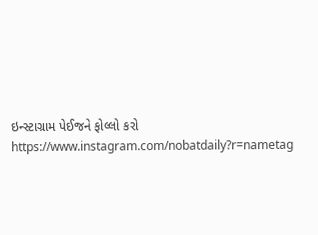ઇન્સ્ટાગ્રામ પેઈજને ફોલ્લો કરો
https://www.instagram.com/nobatdaily?r=nametag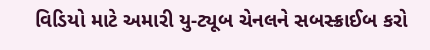વિડિયો માટે અમારી યુ-ટ્યૂબ ચેનલને સબસ્ક્રાઈબ કરો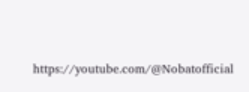https://youtube.com/@Nobatofficial